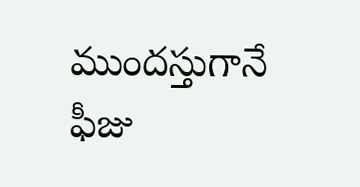ముందస్తుగానే ఫీజు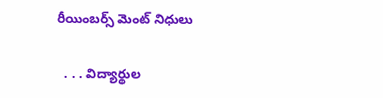రీయింబర్స్‌ మెంట్‌ నిధులు

  . . . విద్యార్థుల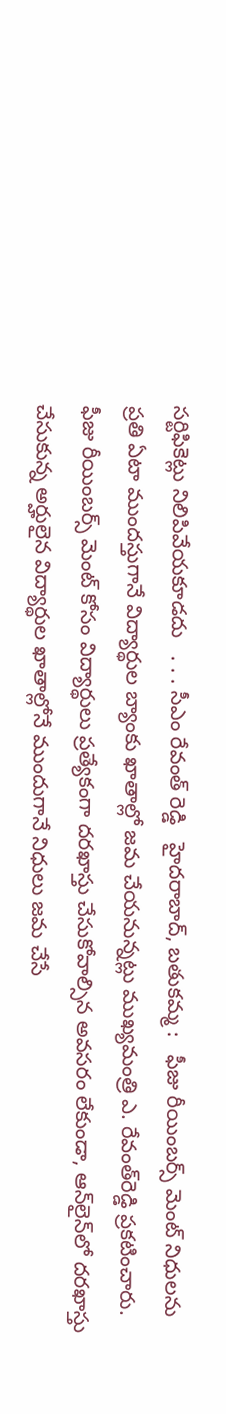సర్టిఫికెట్లు నిలిపివేయకూడదు   . . . సీఎం రేవంత్ రెడ్డి   హైదరాబాద్‌, బతుకమ్మ :   ఫీజు రీయింబర్స్‌ మెంట్‌ నిధులను ప్రతి ఏటా ముందస్తుగానే విద్యార్థుల బ్యాంకు ఖాతాల్లో జమ చేయనున్నట్లు ముఖ్యమంత్రి ఎ. రేవంత్‌రెడ్డి ప్రకటించారు. ఫీజు రీయింబర్స్‌ మెంట్‌ కోసం విద్యార్థులు ప్రత్యేకంగా దరఖాస్తు చేసుకోవాల్సిన అవసరం లేకుండా, ఆన్‌లైన్‌లో దరఖాస్తు చేసుకున్న అర్హులైన విద్యార్థుల ఖాతాల్లోనే ముందుగానే నిధులు జమ చేసే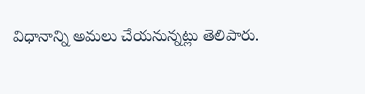విధానాన్ని అమలు చేయనున్నట్లు తెలిపారు.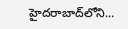హైదరాబాద్‌లోని...